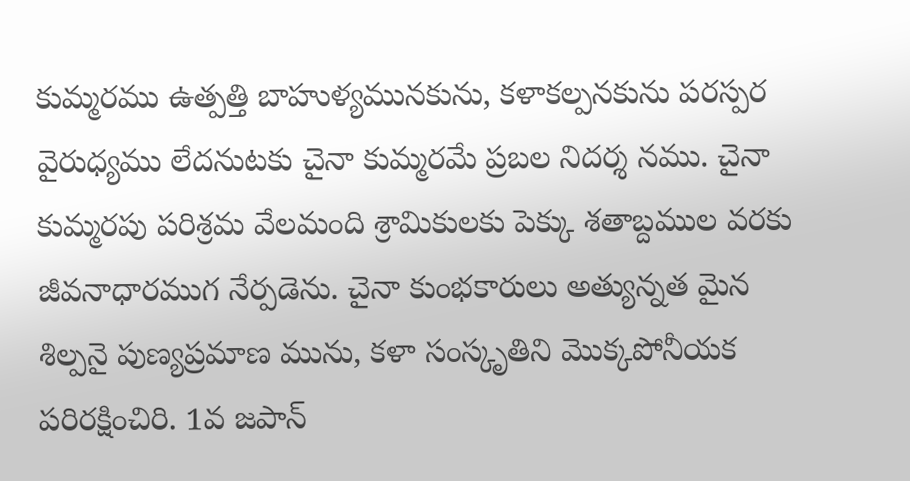కుమ్మరము ఉత్పత్తి బాహుళ్యమునకును, కళాకల్పనకును పరస్పర వైరుధ్యము లేదనుటకు చైనా కుమ్మరమే ప్రబల నిదర్శ నము. చైనా కుమ్మరపు పరిశ్రమ వేలమంది శ్రామికులకు పెక్కు శతాబ్దముల వరకు జీవనాధారముగ నేర్పడెను. చైనా కుంభకారులు అత్యున్నత మైన శిల్పనై పుణ్యప్రమాణ మును, కళా సంస్కృతిని మొక్కపోనీయక పరిరక్షించిరి. 1వ జపాన్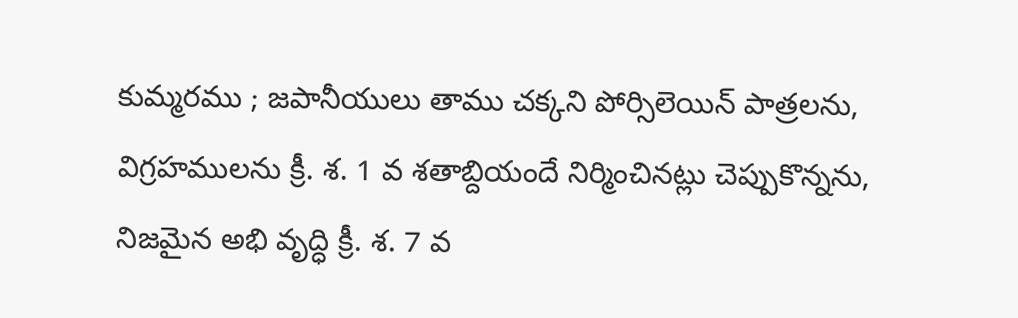కుమ్మరము ; జపానీయులు తాము చక్కని పోర్సిలెయిన్ పాత్రలను, విగ్రహములను క్రీ. శ. 1 వ శతాబ్దియందే నిర్మించినట్లు చెప్పుకొన్నను, నిజమైన అభి వృద్ధి క్రీ. శ. 7 వ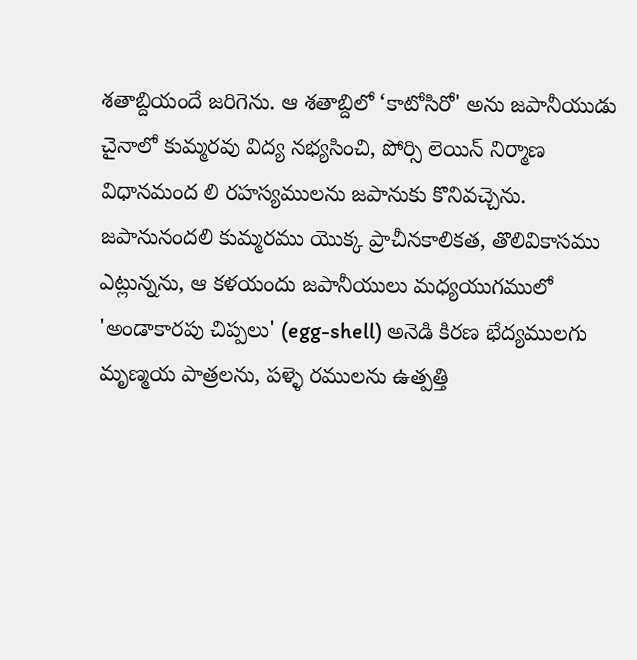శతాబ్దియందే జరిగెను. ఆ శతాబ్దిలో ‘కాటోసిరో' అను జపానీయుడు చైనాలో కుమ్మరవు విద్య నభ్యసించి, పోర్సి లెయిన్ నిర్మాణ విధానమంద లి రహస్యములను జపానుకు కొనివచ్చెను. జపానునందలి కుమ్మరము యొక్క ప్రాచీనకాలికత, తొలివికాసము ఎట్లున్నను, ఆ కళయందు జపానీయులు మధ్యయుగములో 'అండాకారపు చిప్పలు' (egg-shell) అనెడి కిరణ భేద్యములగు మృణ్మయ పాత్రలను, పళ్ళె రములను ఉత్పత్తి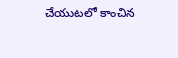చేయుటలో కాంచిన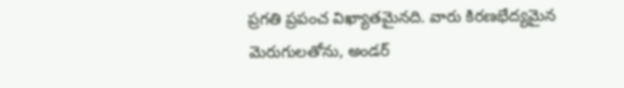ప్రగతి ప్రపంచ విఖ్యాతమైనది. వారు కిరణభేద్యమైన మెరుగులతోను, అండర్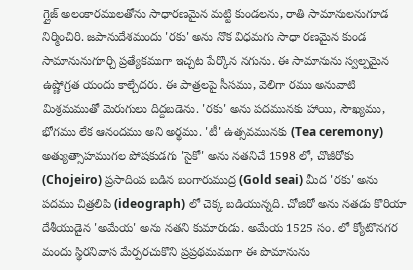గ్లైజ్ అలంకారములతోను సాధారణమైన మట్టి కుండలను, రాతి సామానులనుగూడ నిర్మించిరి. జపానుదేశమందు 'రకు' అను నొక విధమగు సాధా రణమైన కుండ సామానునుగూర్చి ప్రత్యేకముగా ఇచ్చట పేర్కొన నగును. ఈ సామానును స్వల్పమైన ఉష్ణోగ్రత యందు కాల్చేదరు. ఈ పాత్రలపై సీసము, వెలిగా రము అనువాటి మిశ్రమముతో మెరుగులు దిద్దబడెను. 'రకు' అను పదమునకు హాయి, సౌఖ్యము, భోగము లేక ఆనందము అని అర్థము. 'టీ' ఉత్సవమునకు (Tea ceremony) అత్యుత్సాహముగల పోషకుడగు 'సైకో' అను నతనిచే 1598 లో, చొజీరోకు (Chojeiro) ప్రసాదింప బడిన బంగారుముద్ర (Gold seai) మీద 'రకు' అను పదము చిత్రలిపి (ideograph) లో చెక్క బడియున్నది. చోజిరో అను నతడు కొరియా దేశీయుడైన 'అమేయ' అను నతని కుమారుడు. అమేయ 1525 సం. లో క్యోటొనగర మందు స్థిరనివాస మేర్పరచుకొని ప్రప్రథమముగా ఈ పొమానును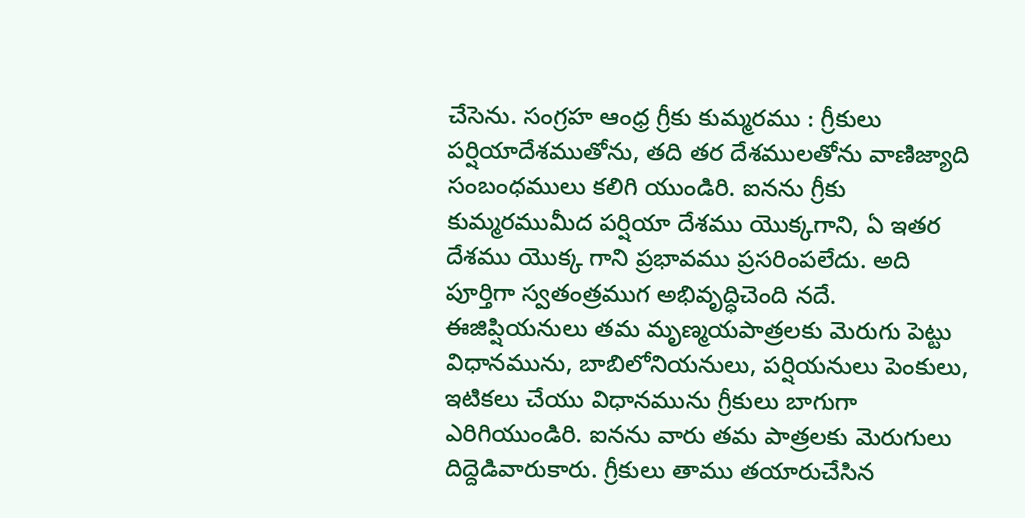చేసెను. సంగ్రహ ఆంధ్ర గ్రీకు కుమ్మరము : గ్రీకులు పర్షియాదేశముతోను, తది తర దేశములతోను వాణిజ్యాది సంబంధములు కలిగి యుండిరి. ఐనను గ్రీకు కుమ్మరముమీద పర్షియా దేశము యొక్కగాని, ఏ ఇతర దేశము యొక్క గాని ప్రభావము ప్రసరింపలేదు. అది పూర్తిగా స్వతంత్రముగ అభివృద్ధిచెంది నదే. ఈజిప్షియనులు తమ మృణ్మయపాత్రలకు మెరుగు పెట్టు విధానమును, బాబిలోనియనులు, పర్షియనులు పెంకులు, ఇటికలు చేయు విధానమును గ్రీకులు బాగుగా ఎరిగియుండిరి. ఐనను వారు తమ పాత్రలకు మెరుగులు దిద్దెడివారుకారు. గ్రీకులు తాము తయారుచేసిన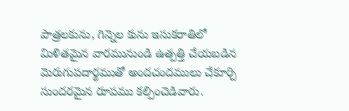పాత్రలకును, గిన్నెల కును ఇసుకరాతిలో మిళితమైన వారమునుండి ఉత్పత్తి చేయబడిన మెరుగుపదార్థముతో అందచందములు చేకూర్చి సుందరమైన రూపము కల్పించెడివారు.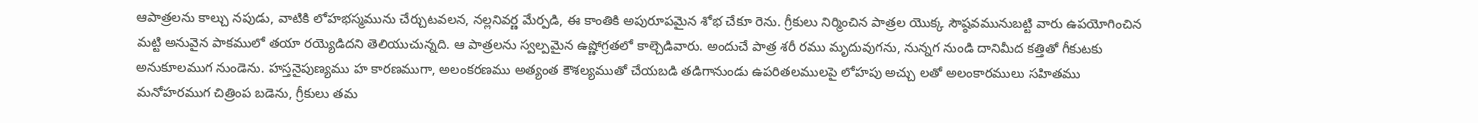ఆపాత్రలను కాల్చు నపుడు, వాటికి లోహభస్మమును చేర్చుటవలన, నల్లనివర్ణ మేర్పడి, ఈ కాంతికి అపురూపమైన శోభ చేకూ రెను. గ్రీకులు నిర్మించిన పాత్రల యొక్క సౌష్ఠవమునుబట్టి వారు ఉపయోగించిన మట్టి అనువైన పాకములో తయా రయ్యెడిదని తెలియుచున్నది. ఆ పాత్రలను స్వల్పమైన ఉష్ణోగ్రతలో కాల్చెడివారు. అందుచే పాత్ర శరీ రము మృదువుగను, నున్నగ నుండి దానిమీద కత్తితో గీకుటకు అనుకూలముగ నుండెను. హస్తనైపుణ్యము హ కారణముగా, అలంకరణము అత్యంత కౌశల్యముతో చేయబడి తడిగానుండు ఉపరితలములపై లోహపు అచ్చు లతో అలంకారములు సహితము మనోహరముగ చిత్రింప బడెను, గ్రీకులు తమ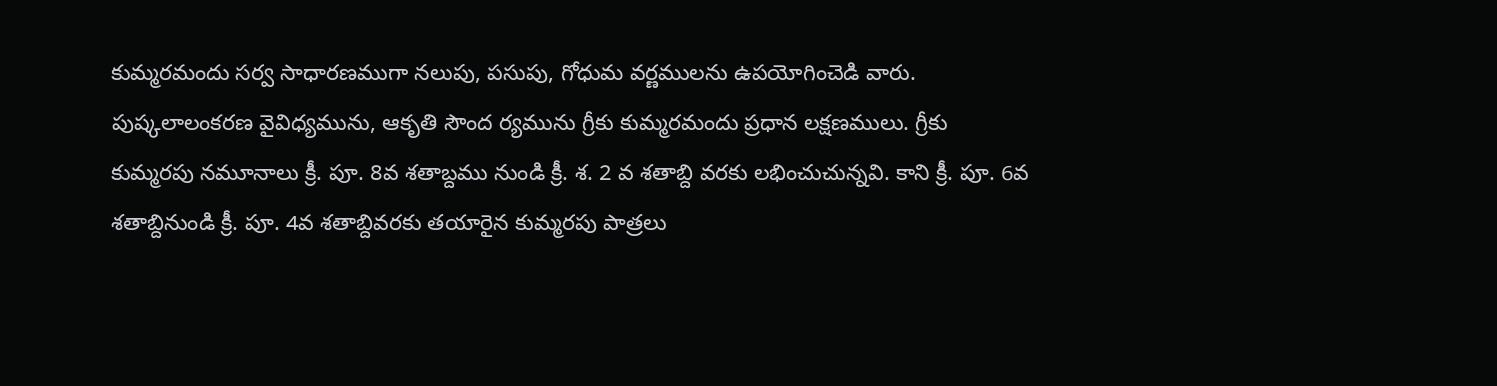కుమ్మరమందు సర్వ సాధారణముగా నలుపు, పసుపు, గోధుమ వర్ణములను ఉపయోగించెడి వారు. పుష్కలాలంకరణ వైవిధ్యమును, ఆకృతి సౌంద ర్యమును గ్రీకు కుమ్మరమందు ప్రధాన లక్షణములు. గ్రీకు కుమ్మరపు నమూనాలు క్రీ. పూ. 8వ శతాబ్దము నుండి క్రీ. శ. 2 వ శతాబ్ది వరకు లభించుచున్నవి. కాని క్రీ. పూ. 6వ శతాబ్దినుండి క్రీ. పూ. 4వ శతాబ్దివరకు తయారైన కుమ్మరపు పాత్రలు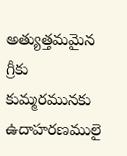అత్యుత్తమమైన గ్రీకు కుమ్మరమునకు ఉదాహరణములై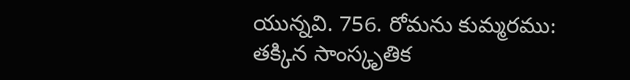యున్నవి. 756. రోమను కుమ్మరము: తక్కిన సాంస్కృతిక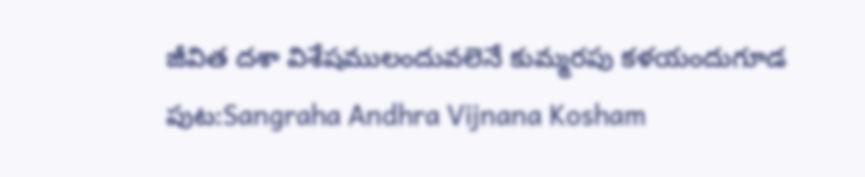జీవిత దశా విశేషములందువలెనే కుమ్మరపు కళయందుగూడ
పుట:Sangraha Andhra Vijnana Kosham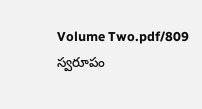Volume Two.pdf/809
స్వరూపం